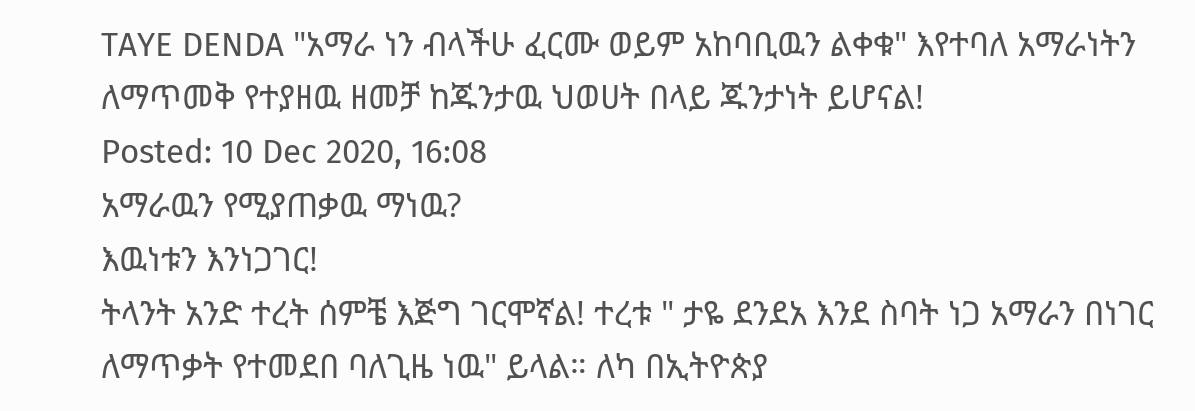TAYE DENDA "አማራ ነን ብላችሁ ፈርሙ ወይም አከባቢዉን ልቀቁ" እየተባለ አማራነትን ለማጥመቅ የተያዘዉ ዘመቻ ከጁንታዉ ህወሀት በላይ ጁንታነት ይሆናል!
Posted: 10 Dec 2020, 16:08
አማራዉን የሚያጠቃዉ ማነዉ?
እዉነቱን እንነጋገር!
ትላንት አንድ ተረት ሰምቼ እጅግ ገርሞኛል! ተረቱ " ታዬ ደንደአ እንደ ስባት ነጋ አማራን በነገር ለማጥቃት የተመደበ ባለጊዜ ነዉ" ይላል። ለካ በኢትዮጵያ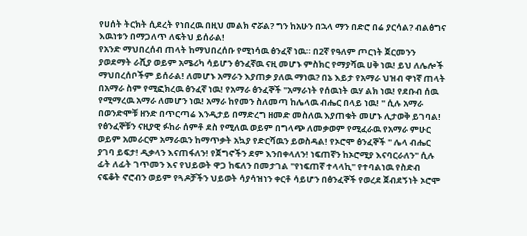የሀሰት ትርክት ሲደረት የነበረዉ በዚህ መልክ ኖሯል? ግን ከአሁን በኋላ ማን በድሮ በሬ ያርሳል? ብልፅግና እዉነቱን በማጋለጥ ለፍትህ ይሰራል!
የአንድ ማህበረሰብ ጠላት ከማህበረሰቡ የሚነሳዉ ፅንፈኛ ነዉ። በ2ኛ የዓለም ጦርነት ጀርመንን ያወደማት ራሺያ ወይም አሜሪካ ሳይሆን ፅንፈኛዉ ናዚ መሆኑ ምስክር የማያሻዉ ሀቅ ነዉ! ይህ ለሌሎች ማህበረሰቦችም ይሰራል! ለመሆኑ አማራን እያጠቃ ያለዉ ማነዉ? በኔ እይታ የአማራ ህዝብ ዋነኛ ጠላት በአማራ ስም የሚፎክረዉ ፅንፈኛ ነዉ! የአማራ ፅንፈኞች "አማራነት የሰዉነት ዉሃ ልክ ነዉ! የደቡብ ሰዉ የሚማረዉ አማራ ለመሆን ነዉ! አማራ ከየመን ስለመጣ ከሌላዉ ብሔር በላይ ነዉ! " ሲሉ አማራ በወንድሞቹ ዘንድ በጥርጣሬ እንዲታይ በማድረግ ዘመድ መስለዉ እያጠቁት መሆኑ ሊታወቅ ይገባል! የፅንፈኞቹን ናዚያዊ ፉከራ ሰምቶ ደስ የሚለዉ ወይም በግላጭ ለመቃወም የሚፈራዉ የአማራ ምሁር ወይም አመራርም አማራዉን ከማጥቃት አኳያ የድርሻዉን ይወስዳል! የኦሮሞ ፅንፈኞች " ሌላ ብሔር ያገባ ይፍታ! ዲቃላን እናጠፋለን! የጀግኖችን ደም እንበቀላለን! ነፍጠኛን ከኦሮሚያ እናባርራለን" ሲሉ ፊት ለፊት ገጥመን እና የህይወት ዋጋ ከፍለን በመታገል "የነፍጠኛ ተላላኪ" የተባልነዉ የስድብ ናፍቆት ኖሮብን ወይም የጓዶቻችን ህይወት ሳያሳዝነን ቀርቶ ሳይሆን በፅንፈኞች የወረደ ጀብደኝነት ኦሮሞ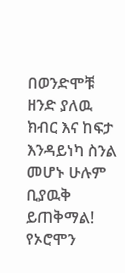በወንድሞቹ ዘንድ ያለዉ ክብር እና ከፍታ እንዳይነካ ስንል መሆኑ ሁሉም ቢያዉቅ ይጠቅማል! የኦሮሞን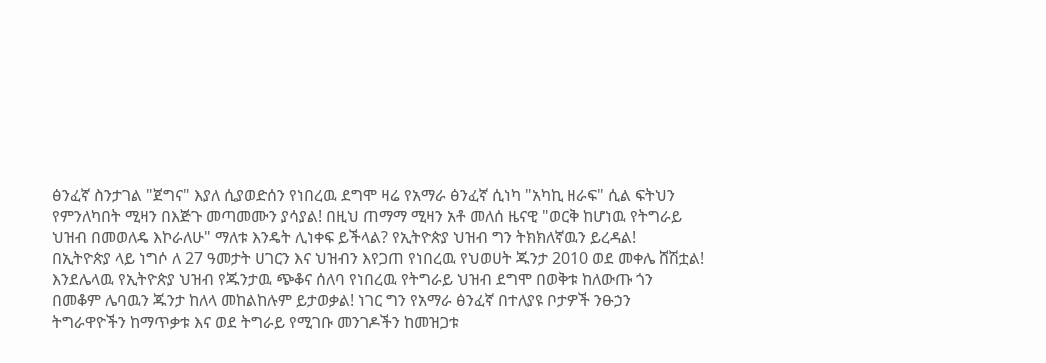ፅንፈኛ ስንታገል "ጀግና" እያለ ሲያወድሰን የነበረዉ ደግሞ ዛሬ የአማራ ፅንፈኛ ሲነካ "አካኪ ዘራፍ" ሲል ፍትህን የምንለካበት ሚዛን በእጅጉ መጣመሙን ያሳያል! በዚህ ጠማማ ሚዛን አቶ መለሰ ዜናዊ "ወርቅ ከሆነዉ የትግራይ ህዝብ በመወለዴ እኮራለሁ" ማለቱ እንዴት ሊነቀፍ ይችላል? የኢትዮጵያ ህዝብ ግን ትክክለኛዉን ይረዳል!
በኢትዮጵያ ላይ ነግሶ ለ 27 ዓመታት ሀገርን እና ህዝብን እየጋጠ የነበረዉ የህወሀት ጁንታ 2010 ወደ መቀሌ ሸሽቷል! እንደሌላዉ የኢትዮጵያ ህዝብ የጁንታዉ ጭቆና ሰለባ የነበረዉ የትግራይ ህዝብ ደግሞ በወቅቱ ከለውጡ ጎን በመቆም ሌባዉን ጁንታ ከለላ መከልከሉም ይታወቃል! ነገር ግን የአማራ ፅንፈኛ በተለያዩ ቦታዎች ንፁኃን ትግራዋዮችን ከማጥቃቱ እና ወደ ትግራይ የሚገቡ መንገዶችን ከመዝጋቱ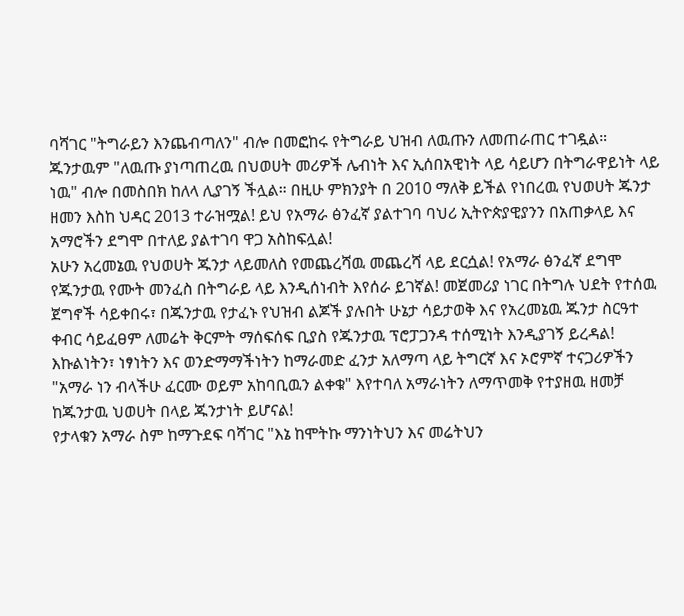ባሻገር "ትግራይን እንጨብጣለን" ብሎ በመፎከሩ የትግራይ ህዝብ ለዉጡን ለመጠራጠር ተገዷል። ጁንታዉም "ለዉጡ ያነጣጠረዉ በህወሀት መሪዎች ሌብነት እና ኢሰበአዊነት ላይ ሳይሆን በትግራዋይነት ላይ ነዉ" ብሎ በመስበክ ከለላ ሊያገኝ ችሏል። በዚሁ ምክንያት በ 2010 ማለቅ ይችል የነበረዉ የህወሀት ጁንታ ዘመን እስከ ህዳር 2013 ተራዝሟል! ይህ የአማራ ፅንፈኛ ያልተገባ ባህሪ ኢትዮጵያዊያንን በአጠቃላይ እና አማሮችን ደግሞ በተለይ ያልተገባ ዋጋ አስከፍሏል!
አሁን አረመኔዉ የህወሀት ጁንታ ላይመለስ የመጨረሻዉ መጨረሻ ላይ ደርሷል! የአማራ ፅንፈኛ ደግሞ የጁንታዉ የሙት መንፈስ በትግራይ ላይ እንዲሰነብት እየሰራ ይገኛል! መጀመሪያ ነገር በትግሉ ህደት የተሰዉ ጀግኖች ሳይቀበሩ፣ በጁንታዉ የታፈኑ የህዝብ ልጆች ያሉበት ሁኔታ ሳይታወቅ እና የአረመኔዉ ጁንታ ስርዓተ ቀብር ሳይፈፀም ለመሬት ቅርምት ማሰፍሰፍ ቢያስ የጁንታዉ ፕሮፓጋንዳ ተሰሚነት እንዲያገኝ ይረዳል! እኩልነትን፣ ነፃነትን እና ወንድማማችነትን ከማራመድ ፈንታ አለማጣ ላይ ትግርኛ እና ኦሮምኛ ተናጋሪዎችን "አማራ ነን ብላችሁ ፈርሙ ወይም አከባቢዉን ልቀቁ" እየተባለ አማራነትን ለማጥመቅ የተያዘዉ ዘመቻ ከጁንታዉ ህወሀት በላይ ጁንታነት ይሆናል!
የታላቁን አማራ ስም ከማጉደፍ ባሻገር "እኔ ከሞትኩ ማንነትህን እና መሬትህን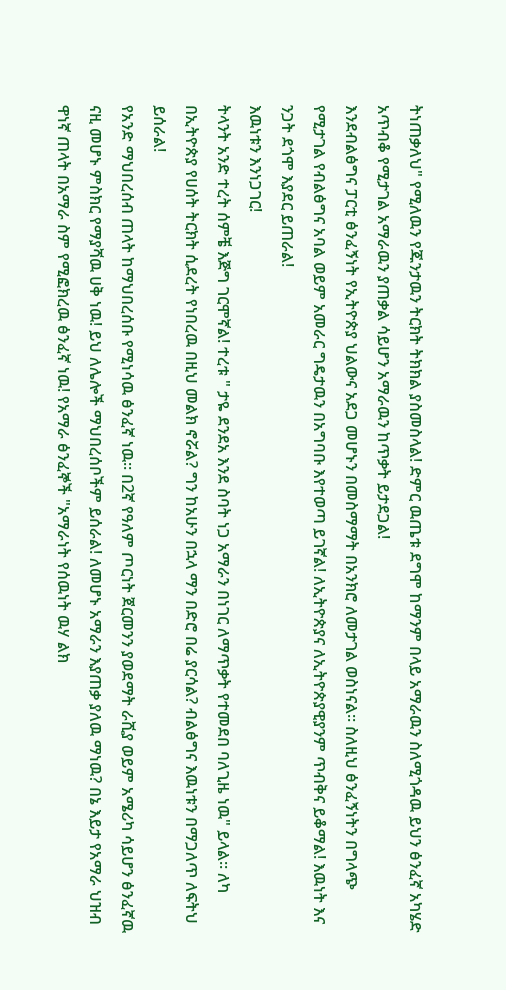ትነጠቃለህ" የሚለዉን የጁንታዉን ትርክት ትክክል ያስመስላል! ድምር ዉጤቱ ደግሞ ከማንም በላይ አማራዉን ስለሚጎዳዉ ይህን ፅንፈኛ አካሄድ አጥብቆ የሚታገል አማራዉን ያጠቃል ሳይሆን አማራዉን ከጥቃት ይታደጋል!
እንደብልፅግና ፓርቲ ፅንፈኝነት የኢትዮጵያ ህልውና አደጋ መሆኑን በመስማማት በአንክሮ ለመታገል ወስነናል። ስለዚህ ፅንፈኝነትን በግላጭ የሚታገል የብልፅግና አባል ወይም አመራር ግዴታዉን በአግባቡ እየተወጣ ይገኛል! ለኢትዮጵያና ለኢትዮጵያዊያንም ጥብቅና ይቆማል! እዉነት እና ንጋት ደጎሞ እያደር ይጠራል!
እዉነቱን እንነጋገር!
ትላንት አንድ ተረት ሰምቼ እጅግ ገርሞኛል! ተረቱ " ታዬ ደንደአ እንደ ስባት ነጋ አማራን በነገር ለማጥቃት የተመደበ ባለጊዜ ነዉ" ይላል። ለካ በኢትዮጵያ የሀሰት ትርክት ሲደረት የነበረዉ በዚህ መልክ ኖሯል? ግን ከአሁን በኋላ ማን በድሮ በሬ ያርሳል? ብልፅግና እዉነቱን በማጋለጥ ለፍትህ ይሰራል!
የአንድ ማህበረሰብ ጠላት ከማህበረሰቡ የሚነሳዉ ፅንፈኛ ነዉ። በ2ኛ የዓለም ጦርነት ጀርመንን ያወደማት ራሺያ ወይም አሜሪካ ሳይሆን ፅንፈኛዉ ናዚ መሆኑ ምስክር የማያሻዉ ሀቅ ነዉ! ይህ ለሌሎች ማህበረሰቦችም ይሰራል! ለመሆኑ አማራን እያጠቃ ያለዉ ማነዉ? በኔ እይታ የአማራ ህዝብ ዋነኛ ጠላት በአማራ ስም የሚፎክረዉ ፅንፈኛ ነዉ! የአማራ ፅንፈኞች "አማራነት የሰዉነት ዉሃ ልክ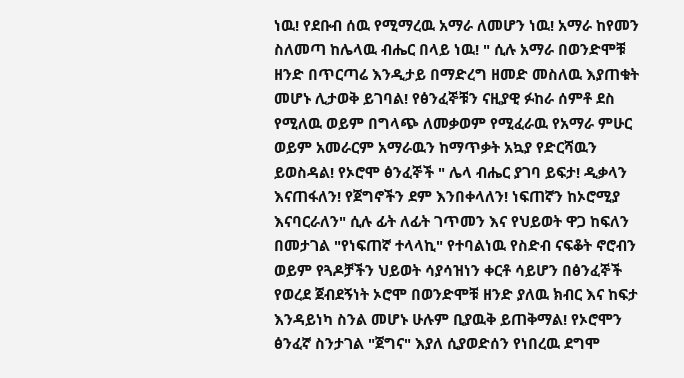ነዉ! የደቡብ ሰዉ የሚማረዉ አማራ ለመሆን ነዉ! አማራ ከየመን ስለመጣ ከሌላዉ ብሔር በላይ ነዉ! " ሲሉ አማራ በወንድሞቹ ዘንድ በጥርጣሬ እንዲታይ በማድረግ ዘመድ መስለዉ እያጠቁት መሆኑ ሊታወቅ ይገባል! የፅንፈኞቹን ናዚያዊ ፉከራ ሰምቶ ደስ የሚለዉ ወይም በግላጭ ለመቃወም የሚፈራዉ የአማራ ምሁር ወይም አመራርም አማራዉን ከማጥቃት አኳያ የድርሻዉን ይወስዳል! የኦሮሞ ፅንፈኞች " ሌላ ብሔር ያገባ ይፍታ! ዲቃላን እናጠፋለን! የጀግኖችን ደም እንበቀላለን! ነፍጠኛን ከኦሮሚያ እናባርራለን" ሲሉ ፊት ለፊት ገጥመን እና የህይወት ዋጋ ከፍለን በመታገል "የነፍጠኛ ተላላኪ" የተባልነዉ የስድብ ናፍቆት ኖሮብን ወይም የጓዶቻችን ህይወት ሳያሳዝነን ቀርቶ ሳይሆን በፅንፈኞች የወረደ ጀብደኝነት ኦሮሞ በወንድሞቹ ዘንድ ያለዉ ክብር እና ከፍታ እንዳይነካ ስንል መሆኑ ሁሉም ቢያዉቅ ይጠቅማል! የኦሮሞን ፅንፈኛ ስንታገል "ጀግና" እያለ ሲያወድሰን የነበረዉ ደግሞ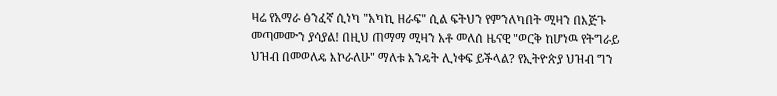ዛሬ የአማራ ፅንፈኛ ሲነካ "አካኪ ዘራፍ" ሲል ፍትህን የምንለካበት ሚዛን በእጅጉ መጣመሙን ያሳያል! በዚህ ጠማማ ሚዛን አቶ መለሰ ዜናዊ "ወርቅ ከሆነዉ የትግራይ ህዝብ በመወለዴ እኮራለሁ" ማለቱ እንዴት ሊነቀፍ ይችላል? የኢትዮጵያ ህዝብ ግን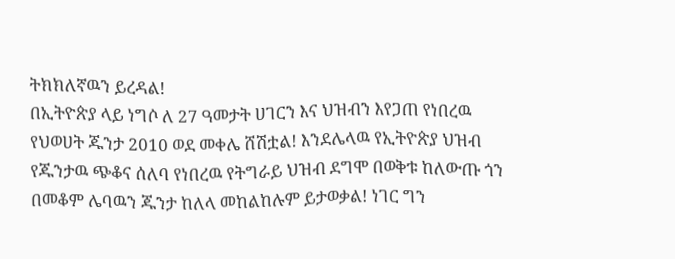ትክክለኛዉን ይረዳል!
በኢትዮጵያ ላይ ነግሶ ለ 27 ዓመታት ሀገርን እና ህዝብን እየጋጠ የነበረዉ የህወሀት ጁንታ 2010 ወደ መቀሌ ሸሽቷል! እንደሌላዉ የኢትዮጵያ ህዝብ የጁንታዉ ጭቆና ሰለባ የነበረዉ የትግራይ ህዝብ ደግሞ በወቅቱ ከለውጡ ጎን በመቆም ሌባዉን ጁንታ ከለላ መከልከሉም ይታወቃል! ነገር ግን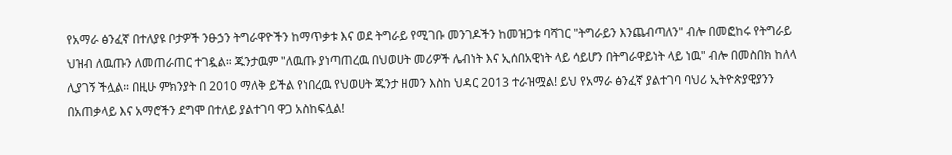የአማራ ፅንፈኛ በተለያዩ ቦታዎች ንፁኃን ትግራዋዮችን ከማጥቃቱ እና ወደ ትግራይ የሚገቡ መንገዶችን ከመዝጋቱ ባሻገር "ትግራይን እንጨብጣለን" ብሎ በመፎከሩ የትግራይ ህዝብ ለዉጡን ለመጠራጠር ተገዷል። ጁንታዉም "ለዉጡ ያነጣጠረዉ በህወሀት መሪዎች ሌብነት እና ኢሰበአዊነት ላይ ሳይሆን በትግራዋይነት ላይ ነዉ" ብሎ በመስበክ ከለላ ሊያገኝ ችሏል። በዚሁ ምክንያት በ 2010 ማለቅ ይችል የነበረዉ የህወሀት ጁንታ ዘመን እስከ ህዳር 2013 ተራዝሟል! ይህ የአማራ ፅንፈኛ ያልተገባ ባህሪ ኢትዮጵያዊያንን በአጠቃላይ እና አማሮችን ደግሞ በተለይ ያልተገባ ዋጋ አስከፍሏል!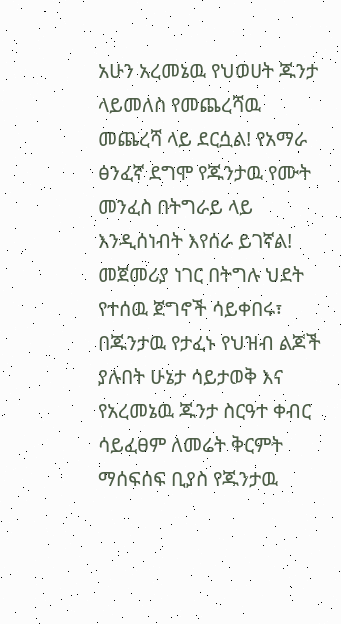አሁን አረመኔዉ የህወሀት ጁንታ ላይመለስ የመጨረሻዉ መጨረሻ ላይ ደርሷል! የአማራ ፅንፈኛ ደግሞ የጁንታዉ የሙት መንፈስ በትግራይ ላይ እንዲሰነብት እየሰራ ይገኛል! መጀመሪያ ነገር በትግሉ ህደት የተሰዉ ጀግኖች ሳይቀበሩ፣ በጁንታዉ የታፈኑ የህዝብ ልጆች ያሉበት ሁኔታ ሳይታወቅ እና የአረመኔዉ ጁንታ ስርዓተ ቀብር ሳይፈፀም ለመሬት ቅርምት ማሰፍሰፍ ቢያስ የጁንታዉ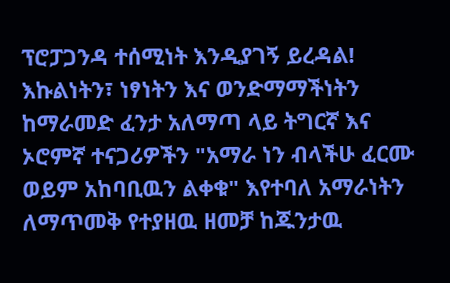ፕሮፓጋንዳ ተሰሚነት እንዲያገኝ ይረዳል! እኩልነትን፣ ነፃነትን እና ወንድማማችነትን ከማራመድ ፈንታ አለማጣ ላይ ትግርኛ እና ኦሮምኛ ተናጋሪዎችን "አማራ ነን ብላችሁ ፈርሙ ወይም አከባቢዉን ልቀቁ" እየተባለ አማራነትን ለማጥመቅ የተያዘዉ ዘመቻ ከጁንታዉ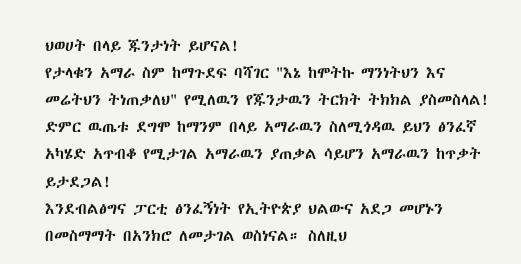ህወሀት በላይ ጁንታነት ይሆናል!
የታላቁን አማራ ስም ከማጉደፍ ባሻገር "እኔ ከሞትኩ ማንነትህን እና መሬትህን ትነጠቃለህ" የሚለዉን የጁንታዉን ትርክት ትክክል ያስመስላል! ድምር ዉጤቱ ደግሞ ከማንም በላይ አማራዉን ስለሚጎዳዉ ይህን ፅንፈኛ አካሄድ አጥብቆ የሚታገል አማራዉን ያጠቃል ሳይሆን አማራዉን ከጥቃት ይታደጋል!
እንደብልፅግና ፓርቲ ፅንፈኝነት የኢትዮጵያ ህልውና አደጋ መሆኑን በመስማማት በአንክሮ ለመታገል ወስነናል። ስለዚህ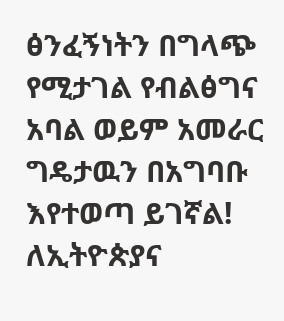ፅንፈኝነትን በግላጭ የሚታገል የብልፅግና አባል ወይም አመራር ግዴታዉን በአግባቡ እየተወጣ ይገኛል! ለኢትዮጵያና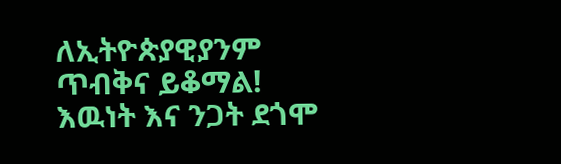ለኢትዮጵያዊያንም ጥብቅና ይቆማል! እዉነት እና ንጋት ደጎሞ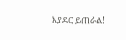እያደር ይጠራል!